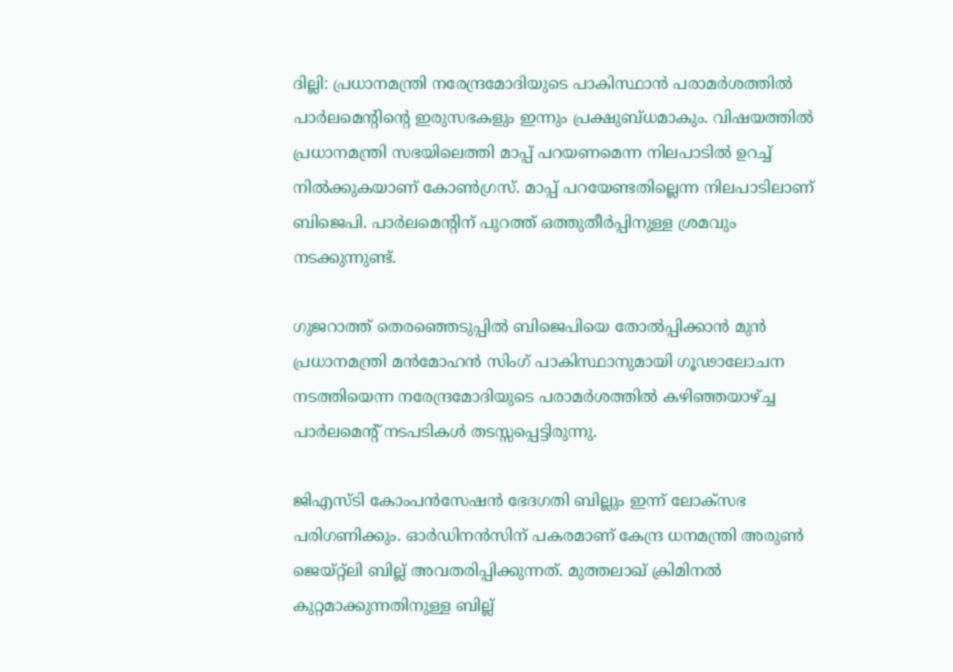ദില്ലി: പ്രധാനമന്ത്രി നരേന്ദ്രമോദിയുടെ പാകിസ്ഥാൻ പരാമര്‍ശത്തിൽ പാര്‍ലമെന്‍റിന്‍റെ ഇരുസഭകളും ഇന്നും പ്രക്ഷുബ്ധമാകും. വിഷയത്തിൽ പ്രധാനമന്ത്രി സഭയിലെത്തി മാപ്പ് പറയണമെന്ന നിലപാടിൽ ഉറച്ച് നിൽക്കുകയാണ് കോൺഗ്രസ്. മാപ്പ് പറയേണ്ടതില്ലെന്ന നിലപാടിലാണ് ബിജെപി. പാര്‍ലമെന്‍റിന് പുറത്ത് ഒത്തുതീര്‍പ്പിനുള്ള ശ്രമവും നടക്കുന്നുണ്ട്.

ഗുജറാത്ത് തെരഞ്ഞെടുപ്പിൽ ബിജെപിയെ തോൽപ്പിക്കാൻ മുൻ പ്രധാനമന്ത്രി മൻമോഹൻ സിംഗ് പാകിസ്ഥാനുമായി ഗൂഢാലോചന നടത്തിയെന്ന നരേന്ദ്രമോദിയുടെ പരാമര്‍ശത്തിൽ കഴിഞ്ഞയാഴ്ച്ച പാര്‍ലമെന്‍റ് നടപടികൾ തടസ്സപ്പെട്ടിരുന്നു.

ജിഎസ്ടി കോംപൻസേഷൻ ഭേദഗതി ബില്ലും ഇന്ന് ലോക്സഭ പരിഗണിക്കും. ഓര്‍ഡിനൻസിന് പകരമാണ് കേന്ദ്ര ധനമന്ത്രി അരുൺ ജെയ്റ്റ്‍ലി ബില്ല് അവതരിപ്പിക്കുന്നത്. മുത്തലാഖ് ക്രിമിനൽ കുറ്റമാക്കുന്നതിനുള്ള ബില്ല്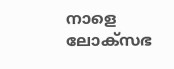നാളെ ലോക്സഭ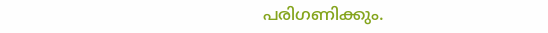പരിഗണിക്കും.